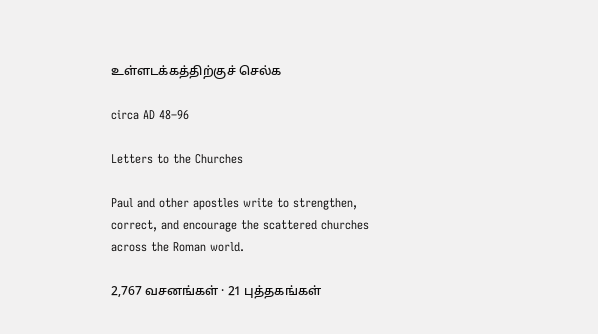உள்ளடக்கத்திற்குச் செல்க

circa AD 48–96

Letters to the Churches

Paul and other apostles write to strengthen, correct, and encourage the scattered churches across the Roman world.

2,767 வசனங்கள் · 21 புத்தகங்கள்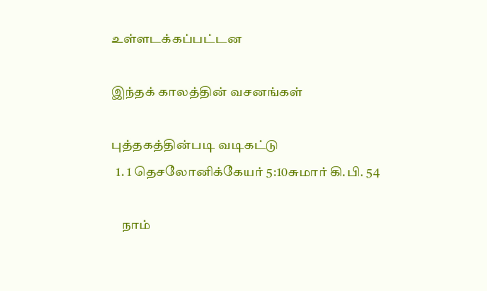உள்ளடக்கப்பட்டன

இந்தக் காலத்தின் வசனங்கள்

புத்தகத்தின்படி வடிகட்டு
  1. 1 தெசலோனிக்கேயர் 5:10சுமார் கி.பி. 54

    நாம்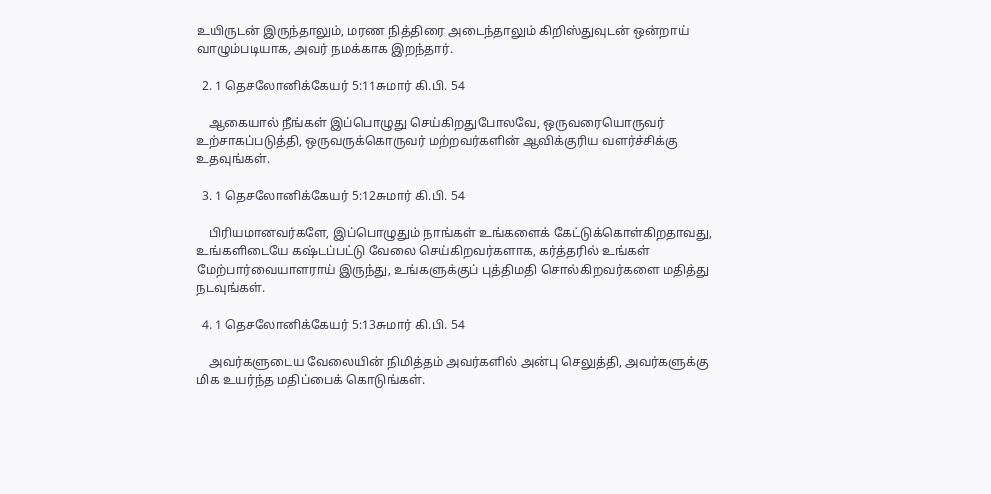உயிருடன் இருந்தாலும், மரண நித்திரை அடைந்தாலும் கிறிஸ்துவுடன் ஒன்றாய் வாழும்படியாக, அவர் நமக்காக இறந்தார்.

  2. 1 தெசலோனிக்கேயர் 5:11சுமார் கி.பி. 54

    ஆகையால் நீங்கள் இப்பொழுது செய்கிறதுபோலவே, ஒருவரையொருவர் உற்சாகப்படுத்தி, ஒருவருக்கொருவர் மற்றவர்களின் ஆவிக்குரிய வளர்ச்சிக்கு உதவுங்கள்.

  3. 1 தெசலோனிக்கேயர் 5:12சுமார் கி.பி. 54

    பிரியமானவர்களே, இப்பொழுதும் நாங்கள் உங்களைக் கேட்டுக்கொள்கிறதாவது, உங்களிடையே கஷ்டப்பட்டு வேலை செய்கிறவர்களாக, கர்த்தரில் உங்கள் மேற்பார்வையாளராய் இருந்து, உங்களுக்குப் புத்திமதி சொல்கிறவர்களை மதித்து நடவுங்கள்.

  4. 1 தெசலோனிக்கேயர் 5:13சுமார் கி.பி. 54

    அவர்களுடைய வேலையின் நிமித்தம் அவர்களில் அன்பு செலுத்தி, அவர்களுக்கு மிக உயர்ந்த மதிப்பைக் கொடுங்கள்.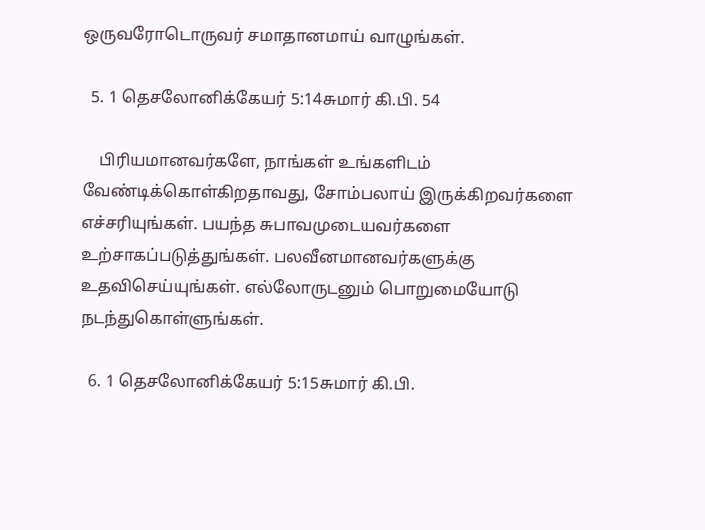ஒருவரோடொருவர் சமாதானமாய் வாழுங்கள்.

  5. 1 தெசலோனிக்கேயர் 5:14சுமார் கி.பி. 54

    பிரியமானவர்களே, நாங்கள் உங்களிடம் வேண்டிக்கொள்கிறதாவது, சோம்பலாய் இருக்கிறவர்களை எச்சரியுங்கள். பயந்த சுபாவமுடையவர்களை உற்சாகப்படுத்துங்கள். பலவீனமானவர்களுக்கு உதவிசெய்யுங்கள். எல்லோருடனும் பொறுமையோடு நடந்துகொள்ளுங்கள்.

  6. 1 தெசலோனிக்கேயர் 5:15சுமார் கி.பி.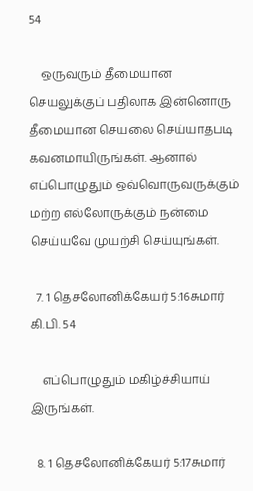54

    ஒருவரும் தீமையான செயலுக்குப் பதிலாக இன்னொரு தீமையான செயலை செய்யாதபடி கவனமாயிருங்கள். ஆனால் எப்பொழுதும் ஒவ்வொருவருக்கும் மற்ற எல்லோருக்கும் நன்மை செய்யவே முயற்சி செய்யுங்கள்.

  7. 1 தெசலோனிக்கேயர் 5:16சுமார் கி.பி. 54

    எப்பொழுதும் மகிழ்ச்சியாய் இருங்கள்.

  8. 1 தெசலோனிக்கேயர் 5:17சுமார்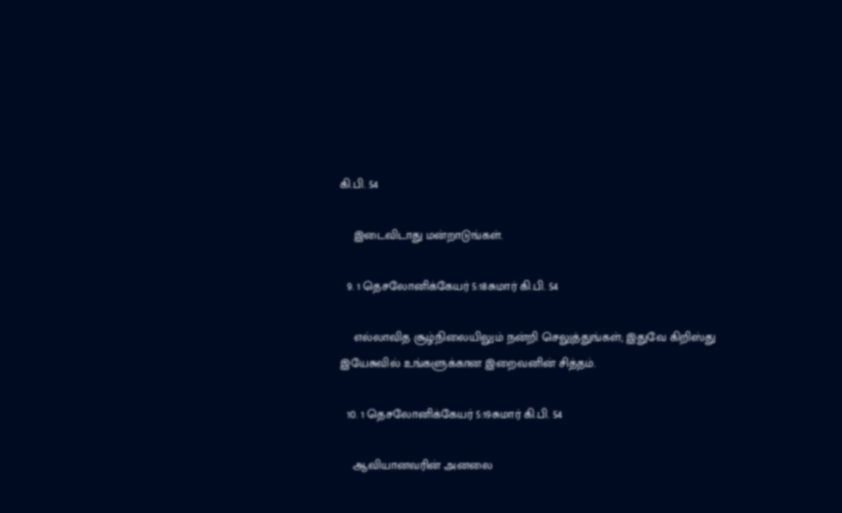கி.பி. 54

    இடைவிடாது மன்றாடுங்கள்.

  9. 1 தெசலோனிக்கேயர் 5:18சுமார் கி.பி. 54

    எல்லாவித சூழ்நிலையிலும் நன்றி செலுத்துங்கள்; இதுவே கிறிஸ்து இயேசுவில் உங்களுக்கான இறைவனின் சித்தம்.

  10. 1 தெசலோனிக்கேயர் 5:19சுமார் கி.பி. 54

    ஆவியானவரின் அனலை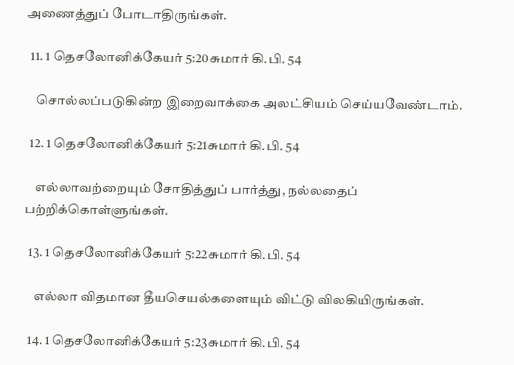அணைத்துப் போடாதிருங்கள்.

  11. 1 தெசலோனிக்கேயர் 5:20சுமார் கி.பி. 54

    சொல்லப்படுகின்ற இறைவாக்கை அலட்சியம் செய்யவேண்டாம்.

  12. 1 தெசலோனிக்கேயர் 5:21சுமார் கி.பி. 54

    எல்லாவற்றையும் சோதித்துப் பார்த்து, நல்லதைப் பற்றிக்கொள்ளுங்கள்.

  13. 1 தெசலோனிக்கேயர் 5:22சுமார் கி.பி. 54

    எல்லா விதமான தீயசெயல்களையும் விட்டு விலகியிருங்கள்.

  14. 1 தெசலோனிக்கேயர் 5:23சுமார் கி.பி. 54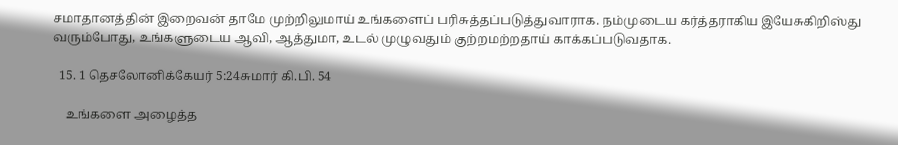சமாதானத்தின் இறைவன் தாமே முற்றிலுமாய் உங்களைப் பரிசுத்தப்படுத்துவாராக. நம்முடைய கர்த்தராகிய இயேசுகிறிஸ்து வரும்போது, உங்களுடைய ஆவி, ஆத்துமா, உடல் முழுவதும் குற்றமற்றதாய் காக்கப்படுவதாக.

  15. 1 தெசலோனிக்கேயர் 5:24சுமார் கி.பி. 54

    உங்களை அழைத்த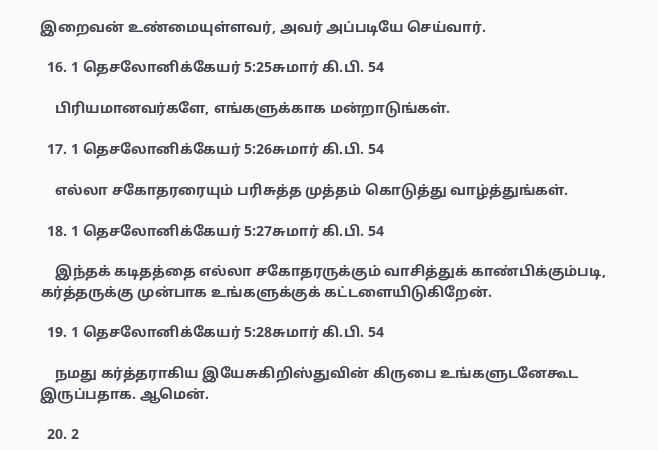இறைவன் உண்மையுள்ளவர், அவர் அப்படியே செய்வார்.

  16. 1 தெசலோனிக்கேயர் 5:25சுமார் கி.பி. 54

    பிரியமானவர்களே, எங்களுக்காக மன்றாடுங்கள்.

  17. 1 தெசலோனிக்கேயர் 5:26சுமார் கி.பி. 54

    எல்லா சகோதரரையும் பரிசுத்த முத்தம் கொடுத்து வாழ்த்துங்கள்.

  18. 1 தெசலோனிக்கேயர் 5:27சுமார் கி.பி. 54

    இந்தக் கடிதத்தை எல்லா சகோதரருக்கும் வாசித்துக் காண்பிக்கும்படி, கர்த்தருக்கு முன்பாக உங்களுக்குக் கட்டளையிடுகிறேன்.

  19. 1 தெசலோனிக்கேயர் 5:28சுமார் கி.பி. 54

    நமது கர்த்தராகிய இயேசுகிறிஸ்துவின் கிருபை உங்களுடனேகூட இருப்பதாக. ஆமென்.

  20. 2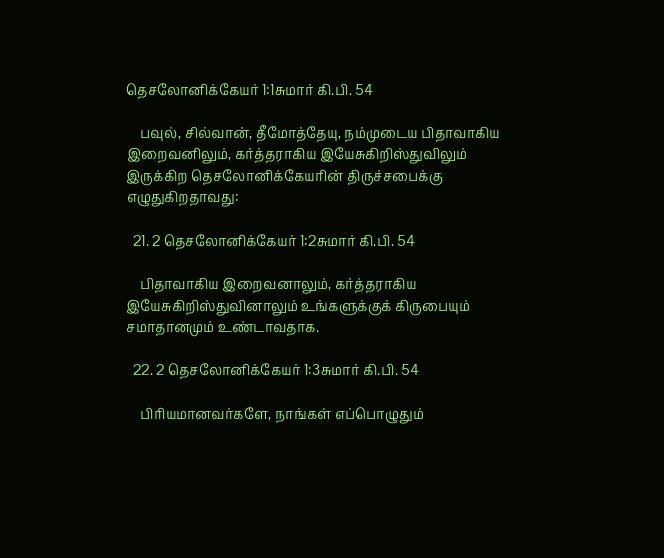தெசலோனிக்கேயர் 1:1சுமார் கி.பி. 54

    பவுல், சில்வான், தீமோத்தேயு, நம்முடைய பிதாவாகிய இறைவனிலும், கர்த்தராகிய இயேசுகிறிஸ்துவிலும் இருக்கிற தெசலோனிக்கேயரின் திருச்சபைக்கு எழுதுகிறதாவது:

  21. 2 தெசலோனிக்கேயர் 1:2சுமார் கி.பி. 54

    பிதாவாகிய இறைவனாலும், கர்த்தராகிய இயேசுகிறிஸ்துவினாலும் உங்களுக்குக் கிருபையும் சமாதானமும் உண்டாவதாக.

  22. 2 தெசலோனிக்கேயர் 1:3சுமார் கி.பி. 54

    பிரியமானவர்களே, நாங்கள் எப்பொழுதும்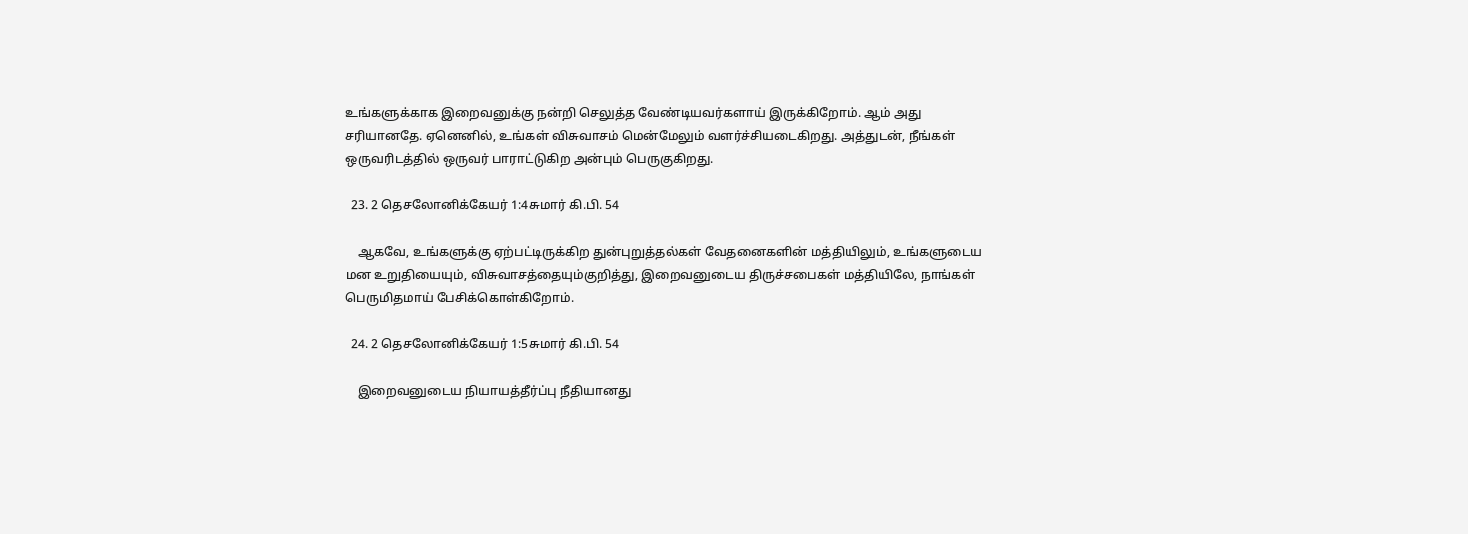உங்களுக்காக இறைவனுக்கு நன்றி செலுத்த வேண்டியவர்களாய் இருக்கிறோம். ஆம் அது சரியானதே. ஏனெனில், உங்கள் விசுவாசம் மென்மேலும் வளர்ச்சியடைகிறது. அத்துடன், நீங்கள் ஒருவரிடத்தில் ஒருவர் பாராட்டுகிற அன்பும் பெருகுகிறது.

  23. 2 தெசலோனிக்கேயர் 1:4சுமார் கி.பி. 54

    ஆகவே, உங்களுக்கு ஏற்பட்டிருக்கிற துன்புறுத்தல்கள் வேதனைகளின் மத்தியிலும், உங்களுடைய மன உறுதியையும், விசுவாசத்தையும்குறித்து, இறைவனுடைய திருச்சபைகள் மத்தியிலே, நாங்கள் பெருமிதமாய் பேசிக்கொள்கிறோம்.

  24. 2 தெசலோனிக்கேயர் 1:5சுமார் கி.பி. 54

    இறைவனுடைய நியாயத்தீர்ப்பு நீதியானது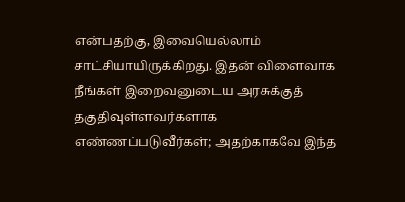என்பதற்கு, இவையெல்லாம் சாட்சியாயிருக்கிறது. இதன் விளைவாக நீங்கள் இறைவனுடைய அரசுக்குத் தகுதிவுள்ளவர்களாக எண்ணப்படுவீர்கள்; அதற்காகவே இந்த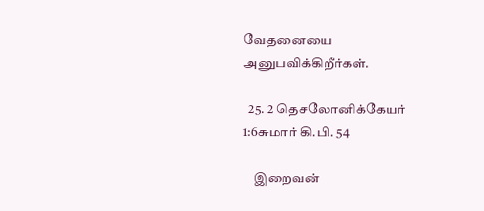வேதனையை அனுபவிக்கிறீர்கள்.

  25. 2 தெசலோனிக்கேயர் 1:6சுமார் கி.பி. 54

    இறைவன்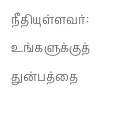நீதியுள்ளவர்: உங்களுக்குத் துன்பத்தை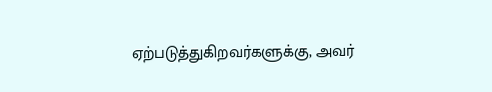ஏற்படுத்துகிறவர்களுக்கு, அவர்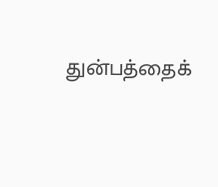துன்பத்தைக்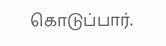கொடுப்பார்.